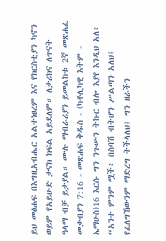ይህ መፅሐፍ በእግዚአብሔር አልተነፀረም እና የክርስቲያን ካኖን ወይም የአይሁድ ታናክ ክፍል አይደለም። ለታሪክና ለጥናት ዓላማ ብቻ ይታያል። ሙሉ ማብራሪያን ይመልከቱ 2ኛ መጽሐፈ መቃብያን 7:16 - መጽሐፍ ቅዱስ - (ካቶሊካዊ እትም - ኤማሁስ)16 እርሱ ግን ንጉሡን ትኩር ብሎ እያየ እንዲህ አለ፥ “አንተ ምንም ሟች፥ በስባሽ ብትሆን ሥልጣን አለህ፤ የፈለግኸውንም ማድረግ ትችላለህ፤ ግን ዘራችን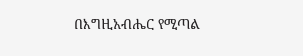በእግዚአብሔር የሚጣል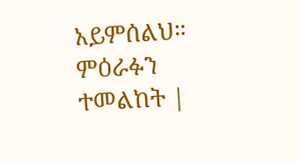አይምሰልህ። ምዕራፉን ተመልከት |